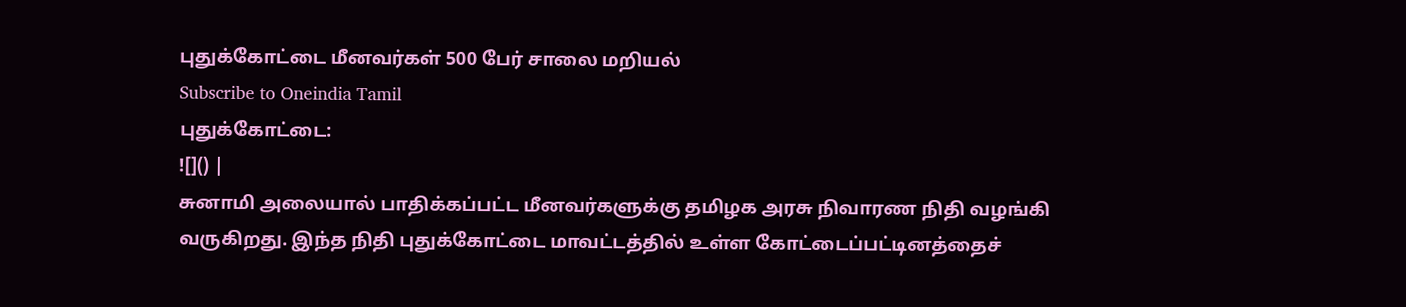புதுக்கோட்டை மீனவர்கள் 500 பேர் சாலை மறியல்
Subscribe to Oneindia Tamil
புதுக்கோட்டை:
![]() |
சுனாமி அலையால் பாதிக்கப்பட்ட மீனவர்களுக்கு தமிழக அரசு நிவாரண நிதி வழங்கி வருகிறது. இந்த நிதி புதுக்கோட்டை மாவட்டத்தில் உள்ள கோட்டைப்பட்டினத்தைச்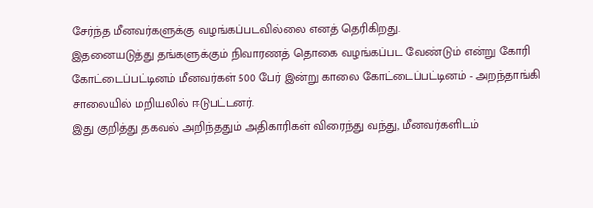சேர்ந்த மீனவர்களுக்கு வழங்கப்படவில்லை எனத் தெரிகிறது.
இதனையடுத்து தங்களுக்கும் நிவாரணத் தொகை வழங்கப்பட வேண்டும் என்று கோரி கோட்டைப்பட்டினம் மீனவர்கள் 500 பேர் இன்று காலை கோட்டைப்பட்டினம் - அறந்தாங்கி சாலையில் மறியலில் ஈடுபட்டனர்.
இது குறித்து தகவல் அறிந்ததும் அதிகாரிகள் விரைந்து வந்து, மீனவர்களிடம்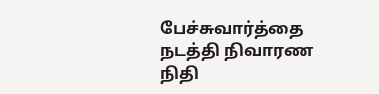பேச்சுவார்த்தை நடத்தி நிவாரண நிதி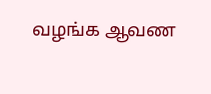வழங்க ஆவண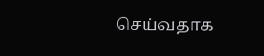செய்வதாக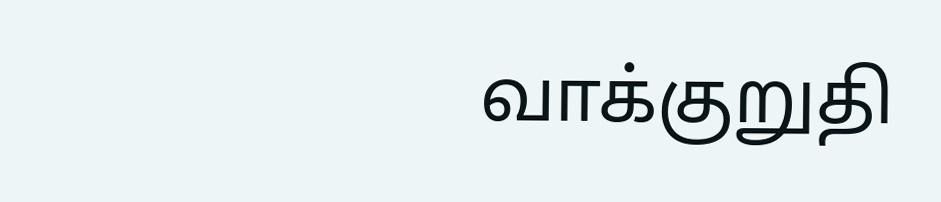வாக்குறுதி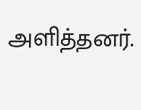அளித்தனர்.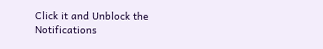Click it and Unblock the Notifications